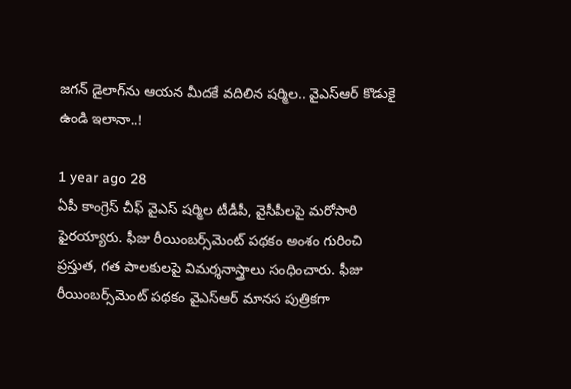జగన్ డైలాగ్‌ను ఆయన మీదకే వదిలిన షర్మిల.. వైఎస్ఆర్ కొడుకై ఉండి ఇలానా..!

1 year ago 28
ఏపీ కాంగ్రెస్ చీఫ్ వైఎస్ షర్మిల టీడీపీ, వైసీపీలపై మరోసారి ఫైరయ్యారు. ఫీజు రీయింబర్స్‌మెంట్ పథకం అంశం గురించి ప్రస్తుత, గత పాలకులపై విమర్శనాస్త్రాలు సంధించారు. ఫీజు రీయింబర్స్‌మెంట్ పథకం వైఎస్ఆర్ మానస పుత్రికగా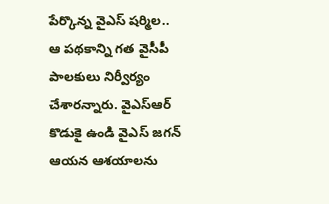పేర్కొన్న వైఎస్ షర్మిల.. ఆ పథకాన్ని గత వైసీపీ పాలకులు నిర్వీర్యం చేశారన్నారు. వైఎస్ఆర్ కొడుకై ఉండి వైఎస్ జగన్ ఆయన ఆశయాలను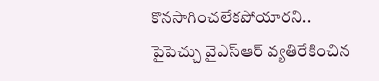కొనసాగించలేకపోయారని.. పైపెచ్చు వైఎస్ఆర్ వ్యతిరేకించిన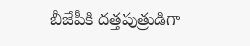బీజేపీకి దత్తపుత్రుడిగా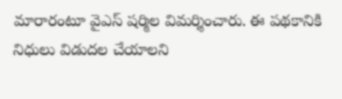మారారంటూ వైఎస్ షర్మిల విమర్శించారు. ఈ పథకానికి నిధులు విడుదల చేయాలని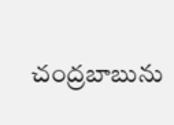చంద్రబాబును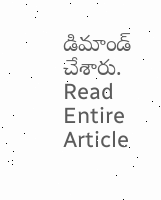డిమాండ్ చేశారు.
Read Entire Article